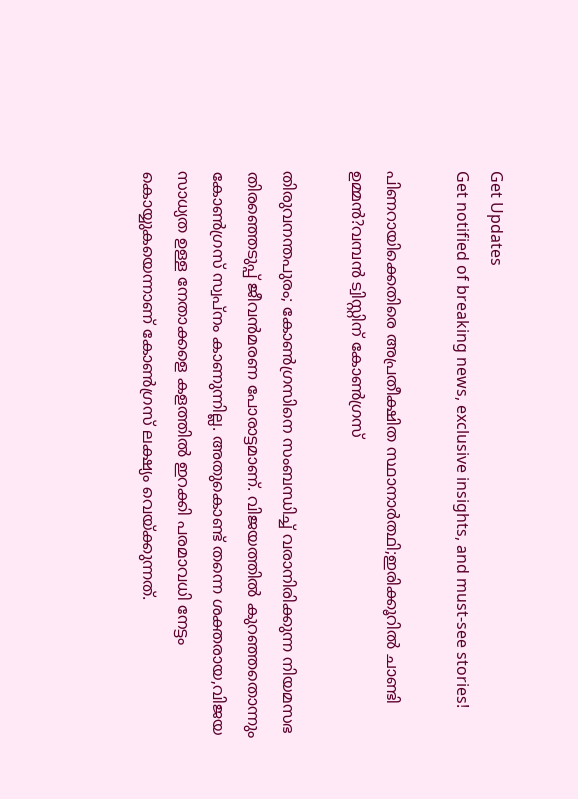Get Updates
Get notified of breaking news, exclusive insights, and must-see stories!

പിണറായിക്കെതിരെ അപ്രതീക്ഷിത സ്ഥാനാർത്ഥി;ഇരിക്കൂറിൽ ചാണ്ടി ഉമ്മൻ?വമ്പൻ ട്വിസ്റ്റിന് കോൺഗ്രസ്

തിരുവനന്തപുരം; കോൺഗ്രസിനെ സംബന്ധിച്ച് വരാനിരിക്കുന്ന നിയമസഭ തിരഞ്ഞെടുപ്പ് ജീവൻമരണ പോരാട്ടമാണ്. വിജയത്തിൽ കുറഞ്ഞതൊന്നും കോൺഗ്രസ് സ്വപ്നം കാണുന്നില്ല. അതുകൊണ്ട് തന്നെ ശക്തരായ,വിജയ സാധ്യത ഉള്ള നേതാക്കളെ കളത്തിൽ ഇറക്കി പരമാവധി നേട്ടം കൊയ്യുകയെന്നാണ് കോൺഗ്രസ് ലക്ഷ്യം വെയ്ക്കുന്നത്.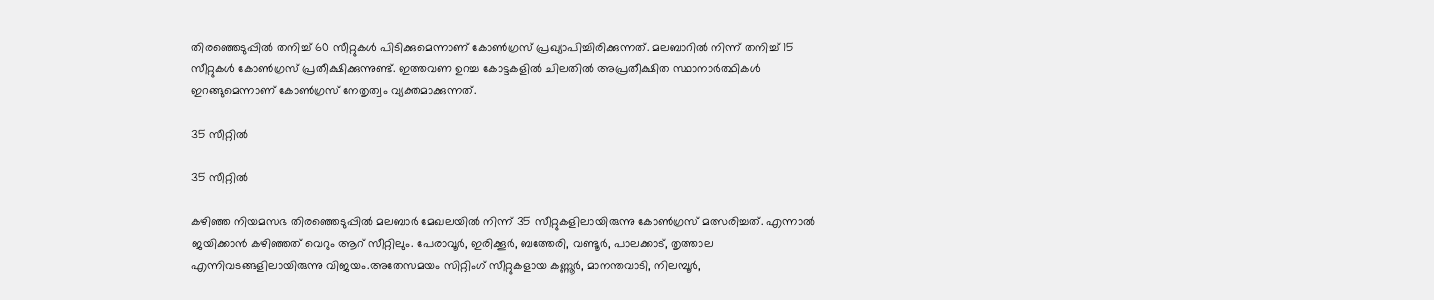തിരഞ്ഞെടുപ്പിൽ തനിച്ച് 60 സീറ്റുകൾ പിടിക്കുമെന്നാണ് കോൺഗ്രസ് പ്രഖ്യാപിച്ചിരിക്കുന്നത്. മലബാറിൽ നിന്ന് തനിച്ച് 15 സീറ്റുകൾ കോൺഗ്രസ് പ്രതീക്ഷിക്കുന്നുണ്ട്. ഇത്തവണ ഉറച്ച കോട്ടകളിൽ ചിലതിൽ അപ്രതീക്ഷിത സ്ഥാനാർത്ഥികൾ ഇറങ്ങുമെന്നാണ് കോൺഗ്രസ് നേതൃത്വം വ്യക്തമാക്കുന്നത്.

35 സീറ്റിൽ

35 സീറ്റിൽ

കഴിഞ്ഞ നിയമസഭ തിരഞ്ഞെടുപ്പിൽ മലബാർ മേഖലയിൽ നിന്ന് 35 സീറ്റുകളിലായിരുന്നു കോൺഗ്രസ് മത്സരിച്ചത്. എന്നാൽ ജയിക്കാൻ കഴിഞ്ഞത് വെറും ആറ് സീറ്റിലും. പേരാവൂർ, ഇരിക്കൂർ, ബത്തേരി, വണ്ടൂർ, പാലക്കാട്, തൃത്താല എന്നിവടങ്ങളിലായിരുന്നു വിജയം.അതേസമയം സിറ്റിംഗ് സീറ്റുകളായ കണ്ണൂർ, മാനന്തവാടി, നിലമ്പൂർ,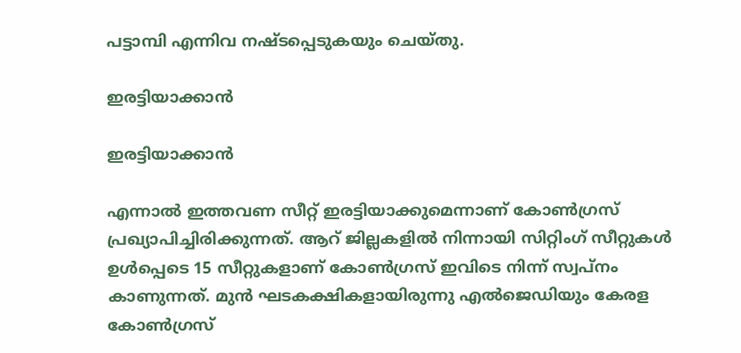പട്ടാമ്പി എന്നിവ നഷ്ടപ്പെടുകയും ചെയ്തു.

ഇരട്ടിയാക്കാൻ

ഇരട്ടിയാക്കാൻ

എന്നാൽ ഇത്തവണ സീറ്റ് ഇരട്ടിയാക്കുമെന്നാണ് കോൺഗ്രസ് പ്രഖ്യാപിച്ചിരിക്കുന്നത്. ആറ് ജില്ലകളിൽ നിന്നായി സിറ്റിംഗ് സീറ്റുകൾ ഉൾപ്പെടെ 15 സീറ്റുകളാണ് കോൺഗ്രസ് ഇവിടെ നിന്ന് സ്വപ്നം കാണുന്നത്. മുൻ ഘടകക്ഷികളായിരുന്നു എൽജെഡിയും കേരള കോൺഗ്രസ്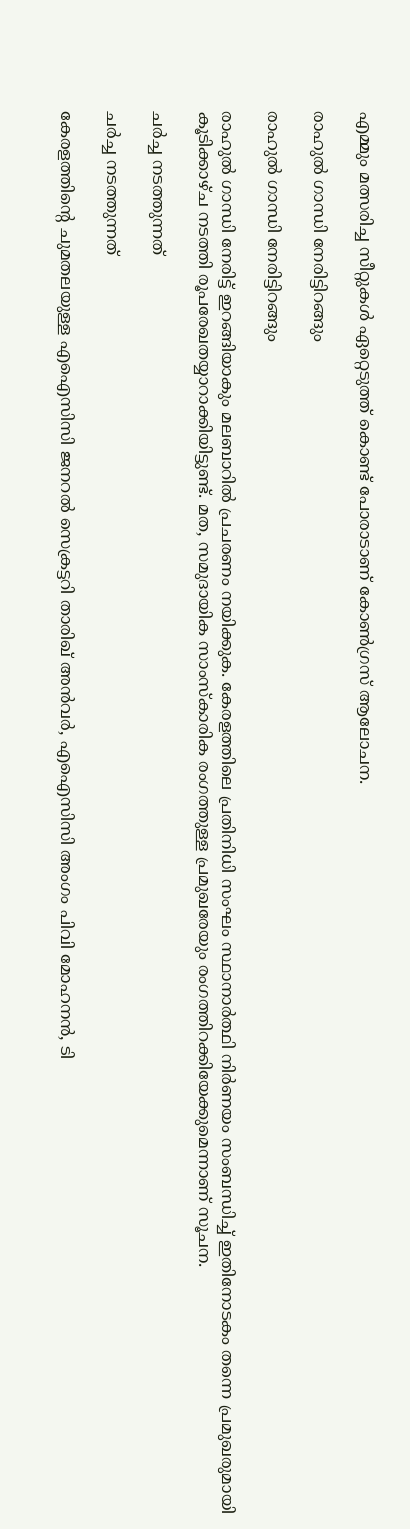എമ്മും മത്സരിച്ച സീറ്റുകൾ ഏറ്റെടുത്ത് കൊണ്ട് പോരാടാണ് കോൺഗ്രസ് ആലോചന.

രാഹുൽ ഗാന്ധി നേരിട്ടിറങ്ങും

രാഹുൽ ഗാന്ധി നേരിട്ടിറങ്ങും

രാഹുൽ ഗാന്ധി നേരിട്ട് ഇറങ്ങിയാകും മലബാറിൽ പ്രചരണം നയിക്കുക. കേരളത്തിലെ പ്രതിനിധി സംഘം സ്ഥാനാർത്ഥി നിർണയം സംബന്ധിച്ച് ഇതിനോടകം തന്നെ പ്രമുഖരുമായി കൂടിക്കാഴ്ച നടത്തി രൂപരേഖതയ്യാറാക്കിയിട്ടുണ്ട്. മത, സമുദായിക സാംസ്കാരിക രംഗത്തുള്ള പ്രമുഖരേയും രംഗത്തിറക്കിയേക്കുമെന്നാണ് സൂചന.

ചർച്ച നടത്തുന്നത്

ചർച്ച നടത്തുന്നത്

കേരളത്തിന്റെ ചുമതലയുള്ള എഐസിസി ജനറൽ സെക്രട്ടറി താരിഖ് അൻവർ, എഐസിസി അംഗം പിവി മോഹനൻ, ടി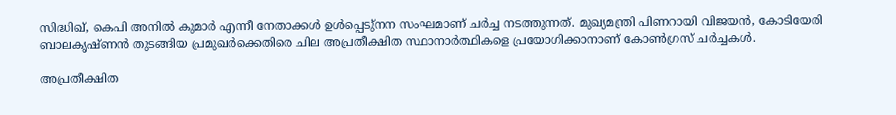സിദ്ധിഖ്, കെപി അനിൽ കുമാർ എന്നീ നേതാക്കൾ ഉൾപ്പെടു്നന സംഘമാണ് ചർച്ച നടത്തുന്നത്. മുഖ്യമന്ത്രി പിണറായി വിജയൻ, കോടിയേരി ബാലകൃഷ്ണൻ തുടങ്ങിയ പ്രമുഖർക്കെതിരെ ചില അപ്രതീക്ഷിത സ്ഥാനാർത്ഥികളെ പ്രയോഗിക്കാനാണ് കോൺഗ്രസ് ചർച്ചകൾ.

അപ്രതീക്ഷിത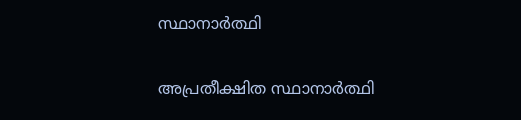സ്ഥാനാർത്ഥി

അപ്രതീക്ഷിത സ്ഥാനാർത്ഥി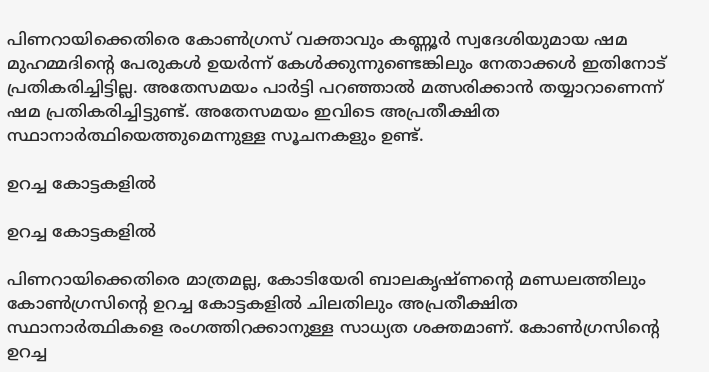പിണറായിക്കെതിരെ കോൺഗ്രസ് വക്താവും കണ്ണൂർ സ്വദേശിയുമായ ഷമ മുഹമ്മദിന്റെ പേരുകൾ ഉയർന്ന് കേൾക്കുന്നുണ്ടെങ്കിലും നേതാക്കൾ ഇതിനോട് പ്രതികരിച്ചിട്ടില്ല. അതേസമയം പാർട്ടി പറഞ്ഞാൽ മത്സരിക്കാൻ തയ്യാറാണെന്ന് ഷമ പ്രതികരിച്ചിട്ടുണ്ട്. അതേസമയം ഇവിടെ അപ്രതീക്ഷിത സ്ഥാനാർത്ഥിയെത്തുമെന്നുള്ള സൂചനകളും ഉണ്ട്.

ഉറച്ച കോട്ടകളിൽ

ഉറച്ച കോട്ടകളിൽ

പിണറായിക്കെതിരെ മാത്രമല്ല, കോടിയേരി ബാലകൃഷ്ണന്റെ മണ്ഡലത്തിലും കോൺഗ്രസിന്റെ ഉറച്ച കോട്ടകളിൽ ചിലതിലും അപ്രതീക്ഷിത സ്ഥാനാർത്ഥികളെ രംഗത്തിറക്കാനുള്ള സാധ്യത ശക്തമാണ്. കോൺഗ്രസിന്റെ ഉറച്ച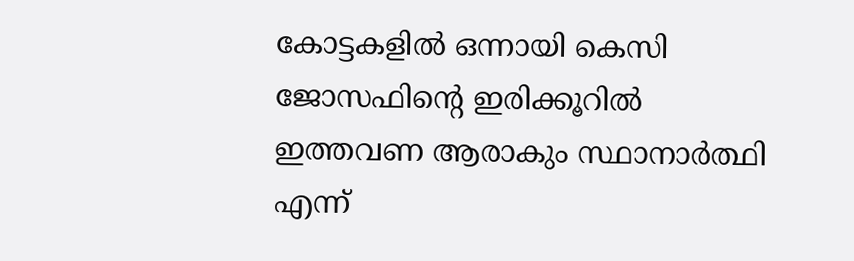കോട്ടകളിൽ ഒന്നായി കെസി ജോസഫിന്റെ ഇരിക്കൂറിൽ ഇത്തവണ ആരാകും സ്ഥാനാർത്ഥി എന്ന്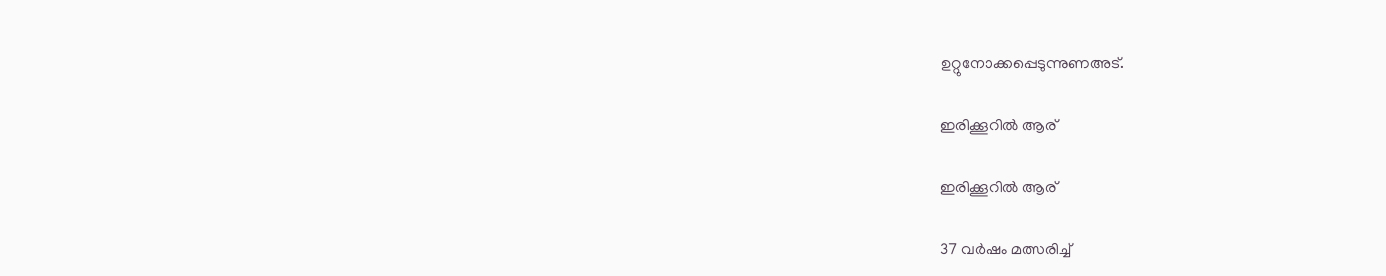ഉറ്റുനോക്കപ്പെടുന്നുണഅട്.

ഇരിക്കൂറിൽ ആര്

ഇരിക്കൂറിൽ ആര്

37 വർഷം മത്സരിച്ച്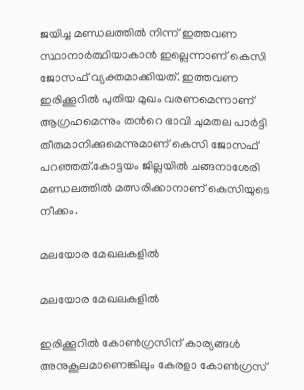ജയിച്ച മണ്ഡലത്തിൽ നിന്ന് ഇത്തവണ സ്ഥാനാർത്ഥിയാകാൻ ഇല്ലെന്നാണ് കെസി ജോസഫ് വ്യക്തമാക്കിയത്. ഇത്തവണ ഇരിക്കൂറിൽ പുതിയ മുഖം വരണമെന്നാണ് ആഗ്രഹമെന്നും തന്‍റെ ഭാവി ചുമതല പാർട്ടി തീരുമാനിക്കുമെന്നുമാണ് കെസി ജോസഫ് പറഞ്ഞത്.കോട്ടയം ജില്ലയിൽ ചങ്ങനാശേരി മണ്ഡലത്തിൽ മത്സരിക്കാനാണ് കെസിയുടെ നീക്കം.

മലയോര മേഖലകളിൽ

മലയോര മേഖലകളിൽ

ഇരിക്കൂറിൽ കോൺഗ്രസിന് കാര്യങ്ങൾ അനുകൂലമാണെങ്കിലും കേരളാ കോൺഗ്രസ്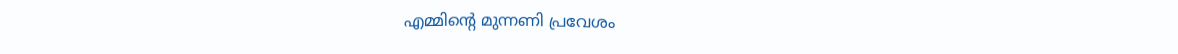എമ്മിന്‍റെ മുന്നണി പ്രവേശം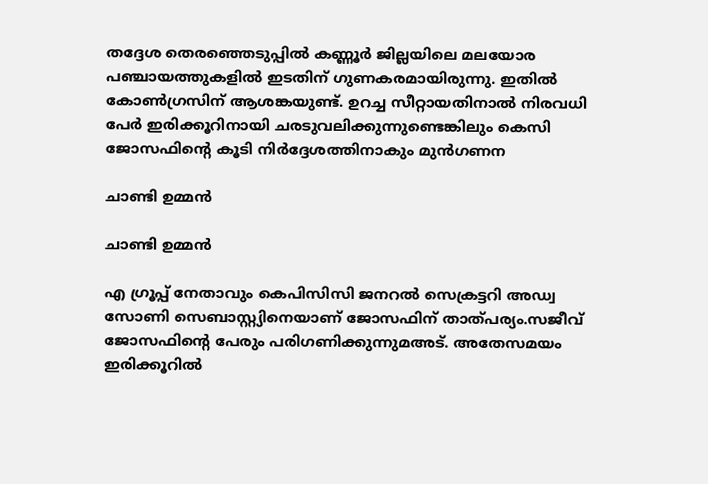തദ്ദേശ തെരഞ്ഞെടുപ്പിൽ കണ്ണൂർ ജില്ലയിലെ മലയോര പഞ്ചായത്തുകളിൽ ഇടതിന് ഗുണകരമായിരുന്നു. ഇതിൽ കോൺഗ്രസിന് ആശങ്കയുണ്ട്. ഉറച്ച സീറ്റായതിനാൽ നിരവധി പേർ ഇരിക്കൂറിനായി ചരടുവലിക്കുന്നുണ്ടെങ്കിലും കെസി ജോസഫിന്റെ കൂടി നിർദ്ദേശത്തിനാകും മുന്‍ഗണന

ചാണ്ടി ഉമ്മൻ

ചാണ്ടി ഉമ്മൻ

എ ഗ്രൂപ്പ് നേതാവും കെപിസിസി ജനറൽ സെക്രട്ടറി അഡ്വ സോണി സെബാസ്റ്റ്യിനെയാണ് ജോസഫിന് താത്പര്യം.സജീവ് ജോസഫിന്റെ പേരും പരിഗണിക്കുന്നുമഅട്. അതേസമയം ഇരിക്കൂറിൽ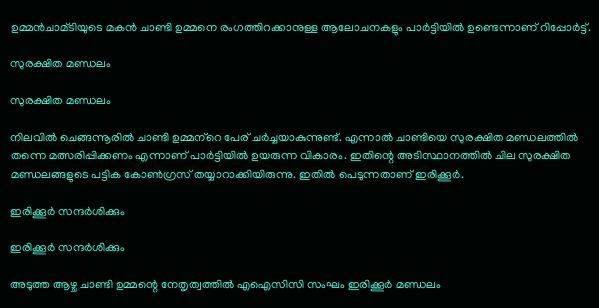ഉമ്മൻചാമ്ടിയുടെ മകൻ ചാണ്ടി ഉമ്മനെ രംഗത്തിറക്കാനുള്ള ആലോചനകളും പാർട്ടിയിൽ ഉണ്ടെന്നാണ് റിപ്പോർട്ട്.

സുരക്ഷിത മണ്ഡലം

സുരക്ഷിത മണ്ഡലം

നിലവിൽ ചെങ്ങന്നൂരിൽ ചാണ്ടി ഉമ്മന്‌റെ പേര് ചർച്ചയാകുന്നുണ്ട്. എന്നാൽ ചാണ്ടിയെ സുരക്ഷിത മണ്ഡലത്തിൽ തന്നെ മത്സരിപ്പിക്കണം എന്നാണ് പാർട്ടിയിൽ ഉയരുന്ന വികാരം. ഇതിന്റെ അടിസ്ഥാനത്തിൽ ചില സുരക്ഷിത മണ്ഡലങ്ങളുടെ പട്ടിക കോൺഗ്രസ് തയ്യാറാക്കിയിരുന്നു. ഇതിൽ പെടുന്നതാണ് ഇരിക്കൂർ.

ഇരിക്കൂർ സന്ദർശിക്കും

ഇരിക്കൂർ സന്ദർശിക്കും

അടുത്ത ആഴ്ച ചാണ്ടി ഉമ്മന്റെ നേതൃത്വത്തിൽ എഐസിസി സംഘം ഇരിക്കൂർ മണ്ഡലം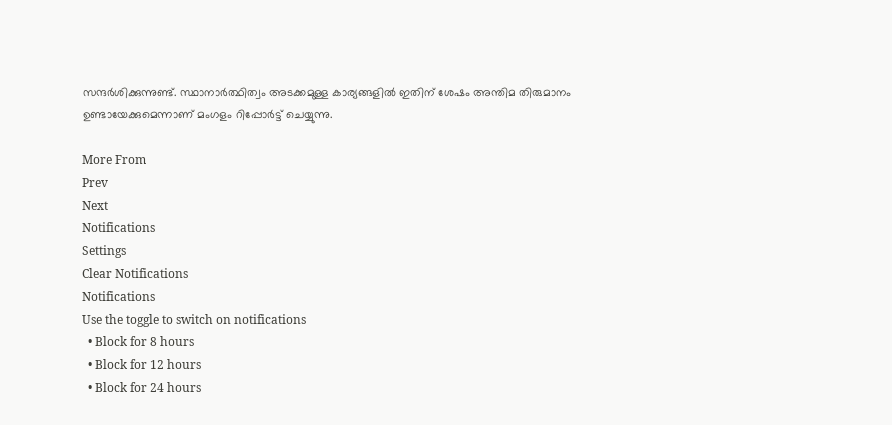സന്ദർശിക്കുന്നുണ്ട്. സ്ഥാനാർത്ഥിത്വം അടക്കമുള്ള കാര്യങ്ങളിൽ ഇതിന് ശേഷം അന്തിമ തിരുമാനം ഉണ്ടായേക്കുമെന്നാണ് മംഗളം റിപ്പോർട്ട് ചെയ്യുന്നു.

More From
Prev
Next
Notifications
Settings
Clear Notifications
Notifications
Use the toggle to switch on notifications
  • Block for 8 hours
  • Block for 12 hours
  • Block for 24 hours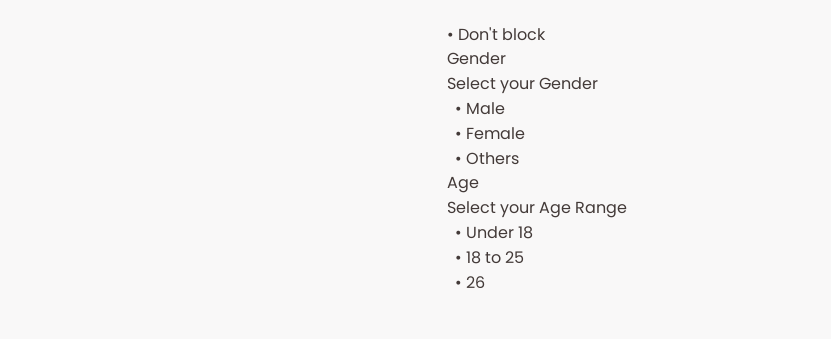• Don't block
Gender
Select your Gender
  • Male
  • Female
  • Others
Age
Select your Age Range
  • Under 18
  • 18 to 25
  • 26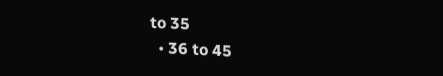to 35
  • 36 to 45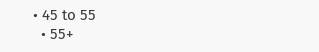• 45 to 55
  • 55+